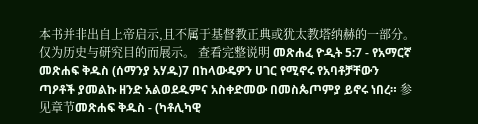本书并非出自上帝启示,且不属于基督教正典或犹太教塔纳赫的一部分。仅为历史与研究目的而展示。 查看完整说明 መጽሐፈ ዮዲት 5:7 - የአማርኛ መጽሐፍ ቅዱስ (ሰማንያ አሃዱ)7 በከላውዴዎን ሀገር የሚኖሩ የአባቶቻቸውን ጣዖቶች ያመልኩ ዘንድ አልወደዱምና አስቀድመው በመስጴጦምያ ይኖሩ ነበረ። 参见章节መጽሐፍ ቅዱስ - (ካቶሊካዊ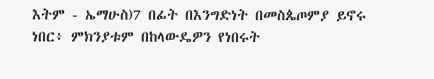እትም - ኤማሁስ)7 በፊት በእንግድነት በመስጴጦምያ ይኖሩ ነበር፥ ምክንያቱም በከላውዴዎን የነበሩት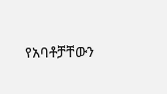የአባቶቻቸውን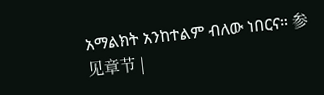አማልክት አንከተልም ብለው ነበርና። 参见章节 |